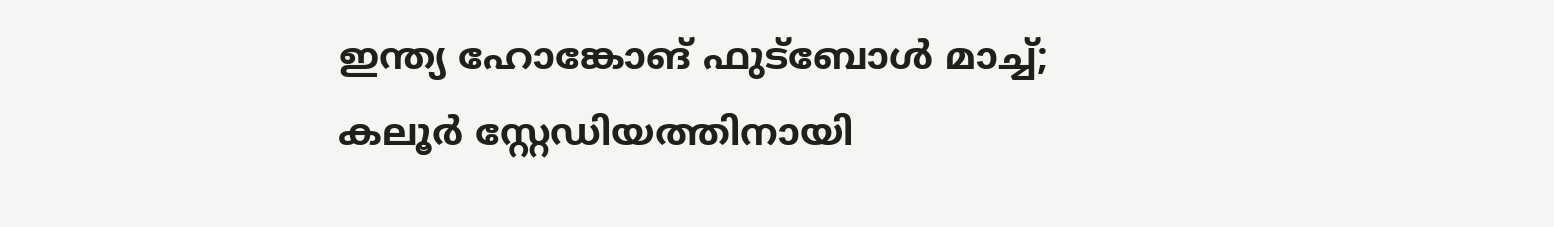ഇന്ത്യ ഹോങ്കോങ് ഫുട്ബോൾ മാച്ച്; കലൂർ സ്റ്റേഡിയത്തിനായി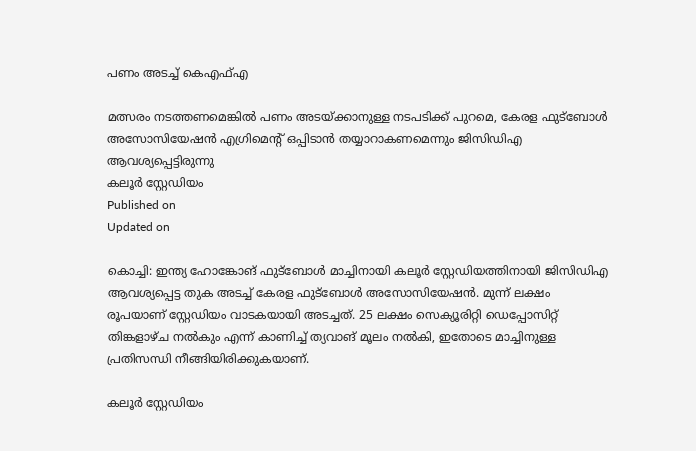പണം അടച്ച് കെഎഫ്എ

മത്സരം നടത്തണമെങ്കിൽ പണം അടയ്ക്കാനുള്ള നടപടിക്ക് പുറമെ, കേരള ഫുട്ബോൾ അസോസിയേഷൻ എഗ്രിമെൻ്റ് ഒപ്പിടാൻ തയ്യാറാകണമെന്നും ജിസിഡിഎ ആവശ്യപ്പെട്ടിരുന്നു
കലൂർ സ്റ്റേഡിയം
Published on
Updated on

കൊച്ചി: ഇന്ത്യ ഹോങ്കോങ് ഫുട്ബോൾ മാച്ചിനായി കലൂർ സ്റ്റേഡിയത്തിനായി ജിസിഡിഎ ആവശ്യപ്പെട്ട തുക അടച്ച് കേരള ഫുട്ബോൾ അസോസിയേഷൻ. മുന്ന് ലക്ഷം രൂപയാണ് സ്റ്റേഡിയം വാടകയായി അടച്ചത്. 25 ലക്ഷം സെക്യൂരിറ്റി ഡെപ്പോസിറ്റ് തിങ്കളാഴ്ച നൽകും എന്ന് കാണിച്ച് ത്യവാങ് മൂലം നൽകി, ഇതോടെ മാച്ചിനുള്ള പ്രതിസന്ധി നീങ്ങിയിരിക്കുകയാണ്.

കലൂർ സ്റ്റേഡിയം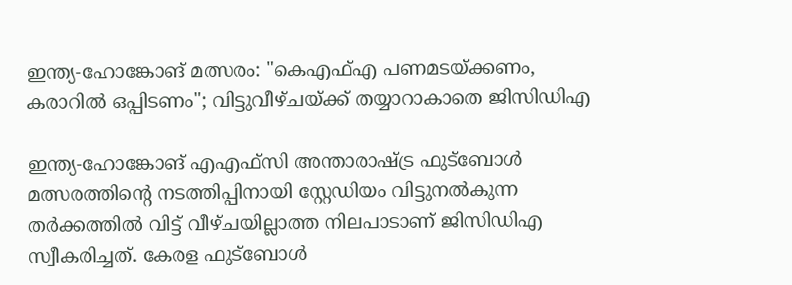ഇന്ത്യ-ഹോങ്കോങ് മത്സരം: "കെഎഫ്എ പണമടയ്ക്കണം, കരാറിൽ ഒപ്പിടണം"; വിട്ടുവീഴ്ചയ്ക്ക് തയ്യാറാകാതെ ജിസിഡിഎ

ഇന്ത്യ-ഹോങ്കോങ് എഎഫ്‌സി അന്താരാഷ്ട്ര ഫുട്ബോൾ മത്സരത്തിൻ്റെ നടത്തിപ്പിനായി സ്റ്റേഡിയം വിട്ടുനൽകുന്ന തർക്കത്തിൽ വിട്ട് വീഴ്ചയില്ലാത്ത നിലപാടാണ് ജിസിഡിഎ സ്വീകരിച്ചത്. കേരള ഫുട്ബോൾ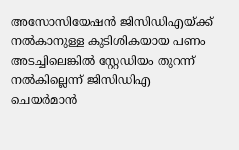അസോസിയേഷൻ ജിസിഡിഎയ്ക്ക് നൽകാനുള്ള കുടിശികയായ പണം അടച്ചിലെങ്കിൽ സ്റ്റേഡിയം തുറന്ന് നൽകില്ലെന്ന് ജിസിഡിഎ ചെയർമാൻ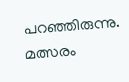പറഞ്ഞിരുന്നു. മത്സരം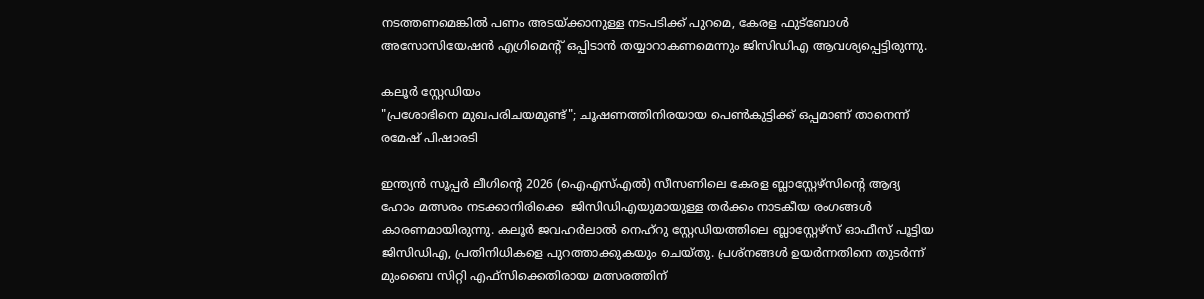നടത്തണമെങ്കിൽ പണം അടയ്ക്കാനുള്ള നടപടിക്ക് പുറമെ, കേരള ഫുട്ബോൾ അസോസിയേഷൻ എഗ്രിമെൻ്റ് ഒപ്പിടാൻ തയ്യാറാകണമെന്നും ജിസിഡിഎ ആവശ്യപ്പെട്ടിരുന്നു.

കലൂർ സ്റ്റേഡിയം
"പ്രശോഭിനെ മുഖപരിചയമുണ്ട്"; ചൂഷണത്തിനിരയായ പെൺകുട്ടിക്ക് ഒപ്പമാണ് താനെന്ന് രമേഷ് പിഷാരടി

ഇന്ത്യന്‍ സൂപ്പര്‍ ലീഗിൻ്റെ 2026 (ഐഎസ്എല്‍) സീസണിലെ കേരള ബ്ലാസ്റ്റേഴ്‌സിന്റെ ആദ്യ ഹോം മത്സരം നടക്കാനിരിക്കെ  ജിസിഡിഎയുമായുള്ള തർക്കം നാടകീയ രംഗങ്ങൾ കാരണമായിരുന്നു. കലൂർ ജവഹർലാൽ നെഹ്‌റു സ്റ്റേഡിയത്തിലെ ബ്ലാസ്റ്റേഴ്‌സ് ഓഫീസ് പൂട്ടിയ ജിസിഡിഎ, പ്രതിനിധികളെ പുറത്താക്കുകയും ചെയ്‌തു. പ്രശ്നങ്ങൾ ഉയർന്നതിനെ തുടർന്ന് മുംബൈ സിറ്റി എഫ്‌സിക്കെതിരായ മത്സരത്തിന്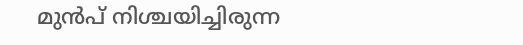മുൻപ് നിശ്ചയിച്ചിരുന്ന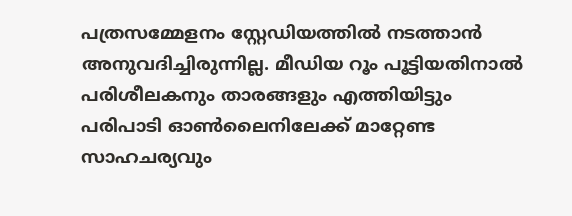പത്രസമ്മേളനം സ്റ്റേഡിയത്തിൽ നടത്താൻ അനുവദിച്ചിരുന്നില്ല. മീഡിയ റൂം പൂട്ടിയതിനാൽ പരിശീലകനും താരങ്ങളും എത്തിയിട്ടും പരിപാടി ഓൺലൈനിലേക്ക് മാറ്റേണ്ട സാഹചര്യവും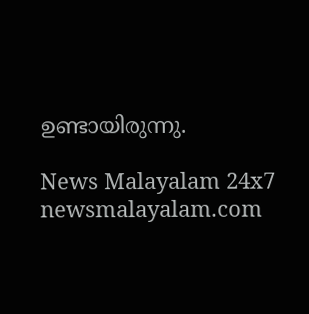ഉണ്ടായിരുന്നു.

News Malayalam 24x7
newsmalayalam.com